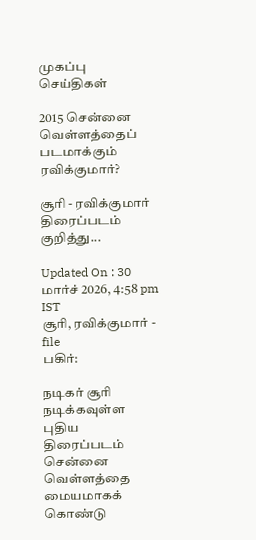முகப்பு
செய்திகள்

2015 சென்னை வெள்ளத்தைப் படமாக்கும் ரவிக்குமார்?

சூரி - ரவிக்குமார் திரைப்படம் குறித்து...

Updated On : 30 மார்ச் 2026, 4:58 pm IST
சூரி, ரவிக்குமார் - file
பகிர்:

நடிகர் சூரி நடிக்கவுள்ள புதிய திரைப்படம் சென்னை வெள்ளத்தை மையமாகக் கொண்டு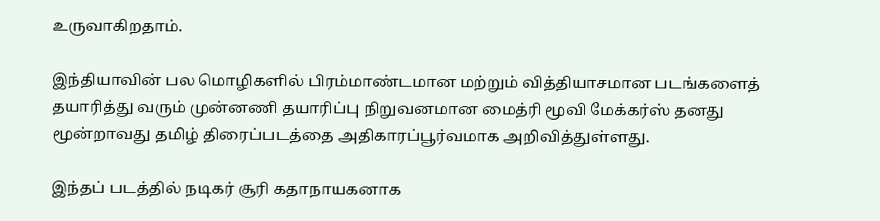உருவாகிறதாம்.

இந்தியாவின் பல மொழிகளில் பிரம்மாண்டமான மற்றும் வித்தியாசமான படங்களைத் தயாரித்து வரும் முன்னணி தயாரிப்பு நிறுவனமான மைத்ரி மூவி மேக்கர்ஸ் தனது மூன்றாவது தமிழ் திரைப்படத்தை அதிகாரப்பூர்வமாக அறிவித்துள்ளது.

இந்தப் படத்தில் நடிகர் சூரி கதாநாயகனாக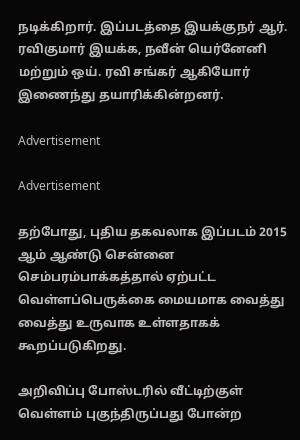நடிக்கிறார். இப்படத்தை இயக்குநர் ஆர். ரவிகுமார் இயக்க, நவீன் யெர்னேனி மற்றும் ஒய். ரவி சங்கர் ஆகியோர் இணைந்து தயாரிக்கின்றனர்.

Advertisement

Advertisement

தற்போது, புதிய தகவலாக இப்படம் 2015 ஆம் ஆண்டு சென்னை செம்பரம்பாக்கத்தால் ஏற்பட்ட வெள்ளப்பெருக்கை மையமாக வைத்து வைத்து உருவாக உள்ளதாகக் கூறப்படுகிறது.

அறிவிப்பு போஸ்டரில் வீட்டிற்குள் வெள்ளம் புகுந்திருப்பது போன்ற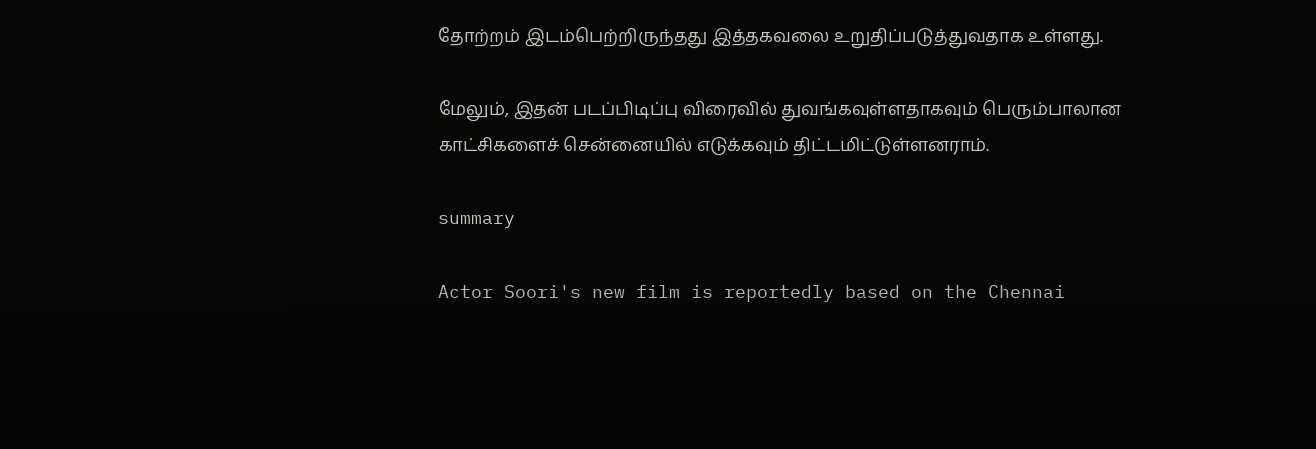தோற்றம் இடம்பெற்றிருந்தது இத்தகவலை உறுதிப்படுத்துவதாக உள்ளது.

மேலும், இதன் படப்பிடிப்பு விரைவில் துவங்கவுள்ளதாகவும் பெரும்பாலான காட்சிகளைச் சென்னையில் எடுக்கவும் திட்டமிட்டுள்ளனராம்.

summary

Actor Soori's new film is reportedly based on the Chennai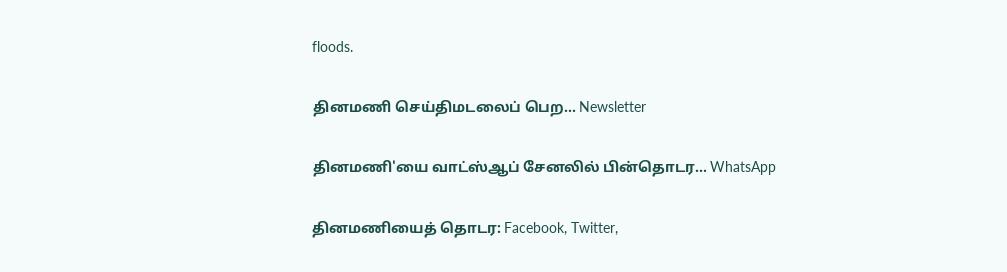floods.

தினமணி செய்திமடலைப் பெற... Newsletter

தினமணி'யை வாட்ஸ்ஆப் சேனலில் பின்தொடர... WhatsApp

தினமணியைத் தொடர: Facebook, Twitter,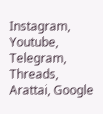Instagram, Youtube, Telegram, Threads, Arattai, Google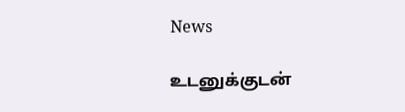News

உடனுக்குடன்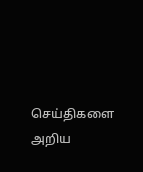செய்திகளை அறிய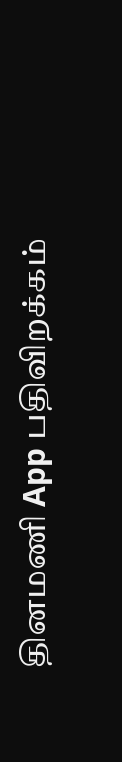தினமணி App பதிவிறக்கம்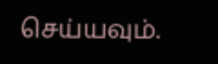செய்யவும்.